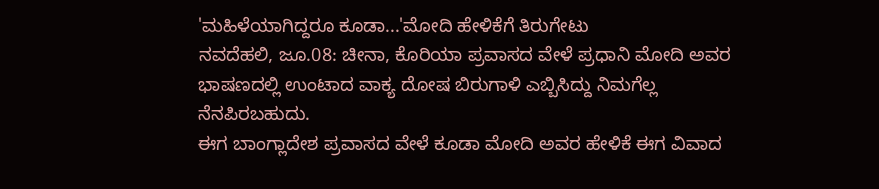'ಮಹಿಳೆಯಾಗಿದ್ದರೂ ಕೂಡಾ...'ಮೋದಿ ಹೇಳಿಕೆಗೆ ತಿರುಗೇಟು
ನವದೆಹಲಿ, ಜೂ.08: ಚೀನಾ, ಕೊರಿಯಾ ಪ್ರವಾಸದ ವೇಳೆ ಪ್ರಧಾನಿ ಮೋದಿ ಅವರ ಭಾಷಣದಲ್ಲಿ ಉಂಟಾದ ವಾಕ್ಯ ದೋಷ ಬಿರುಗಾಳಿ ಎಬ್ಬಿಸಿದ್ದು ನಿಮಗೆಲ್ಲ ನೆನಪಿರಬಹುದು.
ಈಗ ಬಾಂಗ್ಲಾದೇಶ ಪ್ರವಾಸದ ವೇಳೆ ಕೂಡಾ ಮೋದಿ ಅವರ ಹೇಳಿಕೆ ಈಗ ವಿವಾದ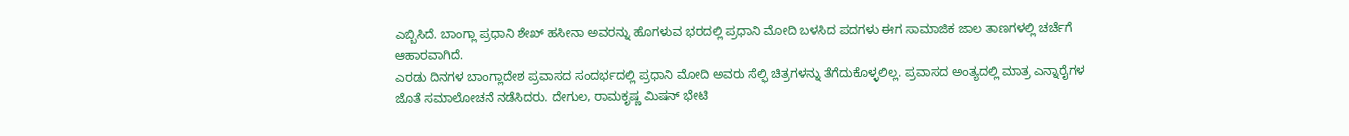ಎಬ್ಬಿಸಿದೆ. ಬಾಂಗ್ಲಾ ಪ್ರಧಾನಿ ಶೇಖ್ ಹಸೀನಾ ಅವರನ್ನು ಹೊಗಳುವ ಭರದಲ್ಲಿ ಪ್ರಧಾನಿ ಮೋದಿ ಬಳಸಿದ ಪದಗಳು ಈಗ ಸಾಮಾಜಿಕ ಜಾಲ ತಾಣಗಳಲ್ಲಿ ಚರ್ಚೆಗೆ ಆಹಾರವಾಗಿದೆ.
ಎರಡು ದಿನಗಳ ಬಾಂಗ್ಲಾದೇಶ ಪ್ರವಾಸದ ಸಂದರ್ಭದಲ್ಲಿ ಪ್ರಧಾನಿ ಮೋದಿ ಅವರು ಸೆಲ್ಫಿ ಚಿತ್ರಗಳನ್ನು ತೆಗೆದುಕೊಳ್ಳಲಿಲ್ಲ. ಪ್ರವಾಸದ ಅಂತ್ಯದಲ್ಲಿ ಮಾತ್ರ ಎನ್ನಾರೈಗಳ ಜೊತೆ ಸಮಾಲೋಚನೆ ನಡೆಸಿದರು. ದೇಗುಲ, ರಾಮಕೃಷ್ಣ ಮಿಷನ್ ಭೇಟಿ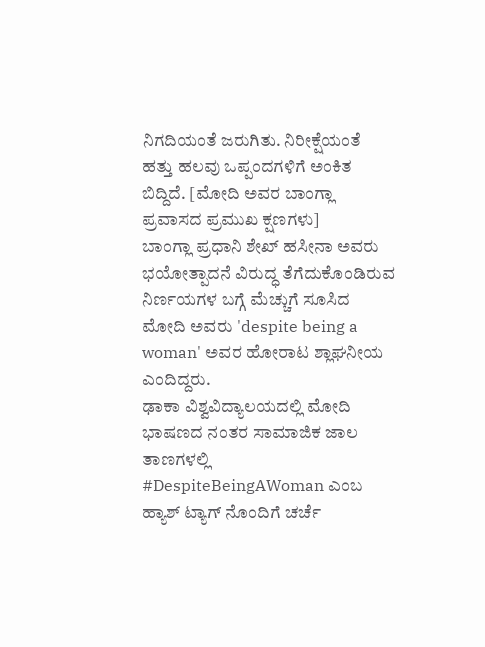ನಿಗದಿಯಂತೆ ಜರುಗಿತು. ನಿರೀಕ್ಷೆಯಂತೆ ಹತ್ತು ಹಲವು ಒಪ್ಪಂದಗಳಿಗೆ ಅಂಕಿತ ಬಿದ್ದಿದೆ. [ಮೋದಿ ಅವರ ಬಾಂಗ್ಲಾ ಪ್ರವಾಸದ ಪ್ರಮುಖ ಕ್ಷಣಗಳು]
ಬಾಂಗ್ಲಾ ಪ್ರಧಾನಿ ಶೇಖ್ ಹಸೀನಾ ಅವರು ಭಯೋತ್ಪಾದನೆ ವಿರುದ್ಧ ತೆಗೆದುಕೊಂಡಿರುವ ನಿರ್ಣಯಗಳ ಬಗ್ಗೆ ಮೆಚ್ಚುಗೆ ಸೂಸಿದ ಮೋದಿ ಅವರು 'despite being a woman' ಅವರ ಹೋರಾಟ ಶ್ಲಾಘನೀಯ ಎಂದಿದ್ದರು.
ಢಾಕಾ ವಿಶ್ವವಿದ್ಯಾಲಯದಲ್ಲಿ ಮೋದಿ ಭಾಷಣದ ನಂತರ ಸಾಮಾಜಿಕ ಜಾಲ ತಾಣಗಳಲ್ಲಿ #DespiteBeingAWoman ಎಂಬ ಹ್ಯಾಶ್ ಟ್ಯಾಗ್ ನೊಂದಿಗೆ ಚರ್ಚೆ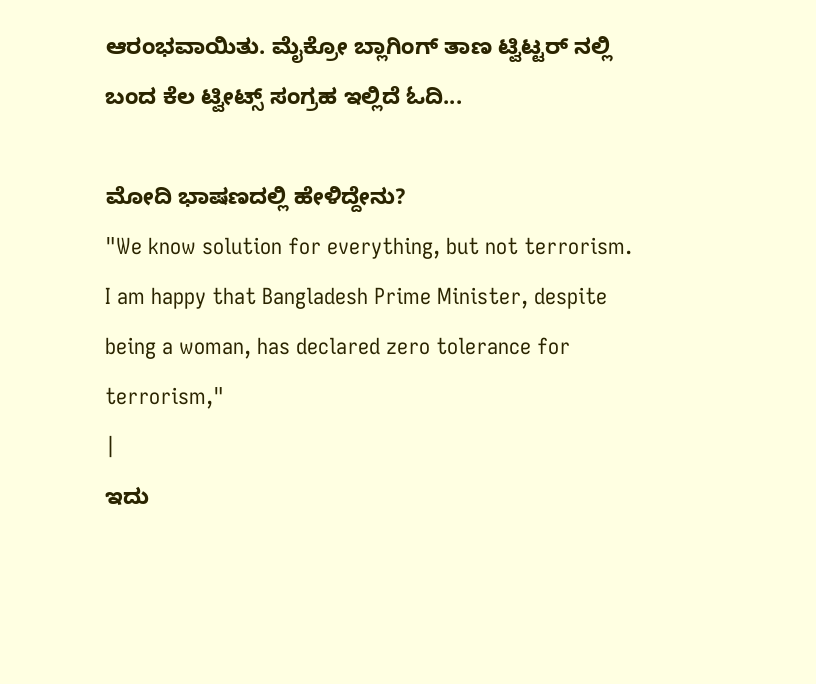ಆರಂಭವಾಯಿತು. ಮೈಕ್ರೋ ಬ್ಲಾಗಿಂಗ್ ತಾಣ ಟ್ವಿಟ್ಟರ್ ನಲ್ಲಿ ಬಂದ ಕೆಲ ಟ್ವೀಟ್ಸ್ ಸಂಗ್ರಹ ಇಲ್ಲಿದೆ ಓದಿ...

ಮೋದಿ ಭಾಷಣದಲ್ಲಿ ಹೇಳಿದ್ದೇನು?
"We know solution for everything, but not terrorism. I am happy that Bangladesh Prime Minister, despite being a woman, has declared zero tolerance for terrorism,"
|
ಇದು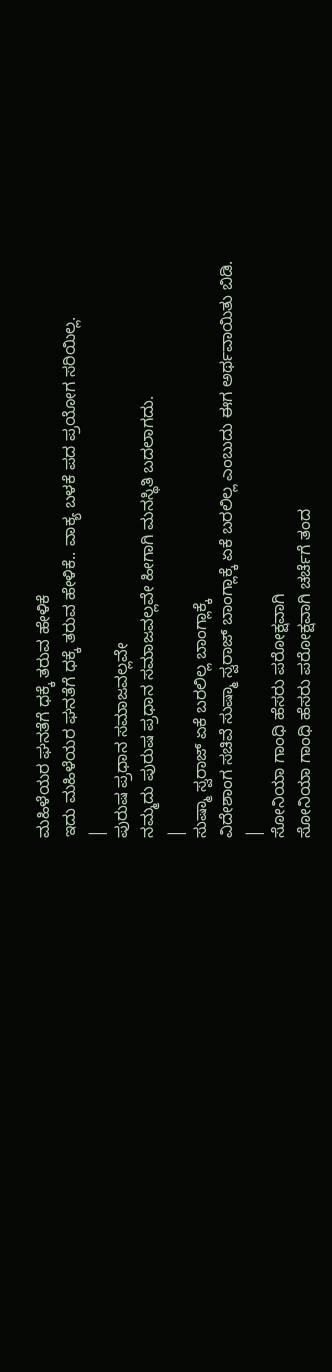ಮಹಿಳೆಯರ ಘನತೆಗೆ ಧಕ್ಕೆ ತರುವ ಹೇಳಿಕೆ
ಇದು ಮಹಿಳೆಯರ ಘನತೆಗೆ ಧಕ್ಕೆ ತರುವ ಹೇಳಿಕೆ.. ವಾಕ್ಯ ಬಳಕೆ ಪದ ಪ್ರಯೋಗ ಸರಿಯಿಲ್ಲ.
|
ಪುರುಷ ಪ್ರಧಾನ ಸಮಾಜವಲ್ಲವೇ
ನಮ್ಮದು ಪುರುಷ ಪ್ರಧಾನ ಸಮಾಜವಲ್ಲವೇ ಹೀಗಾಗಿ ಮನಸ್ಥಿತಿ ಬದಲಾಗದು.
|
ಸುಷ್ಮಾ ಸ್ವರಾಜ್ ಏಕೆ ಬರಲಿಲ್ಲ ಬಾಂಗ್ಲಾಕ್ಕೆ
ವಿದೇಶಾಂಗ ಸಚಿವೆ ಸುಷ್ಮಾ ಸ್ವರಾಜ್ ಬಾಂಗ್ಲಾಕ್ಕೆ ಏಕೆ ಬರಲಿಲ್ಲ ಎಂಬುದು ಈಗ ಅರ್ಥವಾಯಿತು ಬಿಡಿ.
|
ಸೋನಿಯಾ ಗಾಂಧಿ ಹೆಸರು ಪರೋಕ್ಷವಾಗಿ
ಸೋನಿಯಾ ಗಾಂಧಿ ಹೆಸರು ಪರೋಕ್ಷವಾಗಿ ಚರ್ಚೆಗೆ ತಂದ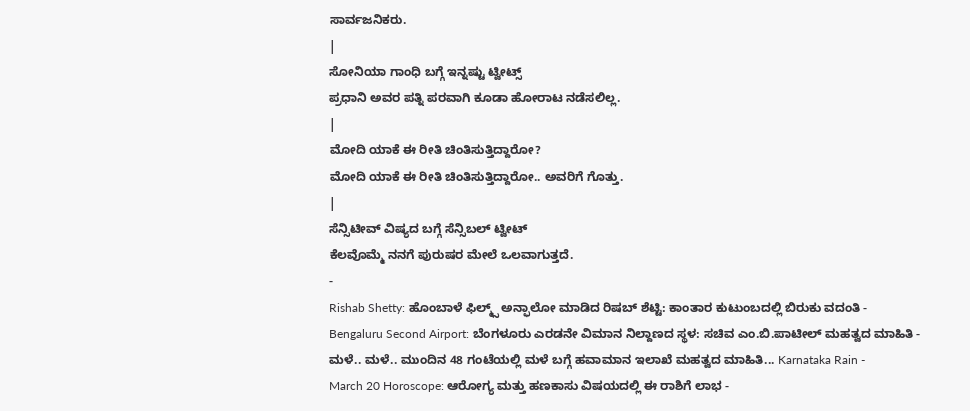ಸಾರ್ವಜನಿಕರು.
|
ಸೋನಿಯಾ ಗಾಂಧಿ ಬಗ್ಗೆ ಇನ್ನಷ್ಟು ಟ್ವೀಟ್ಸ್
ಪ್ರಧಾನಿ ಅವರ ಪತ್ನಿ ಪರವಾಗಿ ಕೂಡಾ ಹೋರಾಟ ನಡೆಸಲಿಲ್ಲ.
|
ಮೋದಿ ಯಾಕೆ ಈ ರೀತಿ ಚಿಂತಿಸುತ್ತಿದ್ದಾರೋ?
ಮೋದಿ ಯಾಕೆ ಈ ರೀತಿ ಚಿಂತಿಸುತ್ತಿದ್ದಾರೋ.. ಅವರಿಗೆ ಗೊತ್ತು.
|
ಸೆನ್ಸಿಟೀವ್ ವಿಷ್ಯದ ಬಗ್ಗೆ ಸೆನ್ಸಿಬಲ್ ಟ್ವೀಟ್
ಕೆಲವೊಮ್ಮೆ ನನಗೆ ಪುರುಷರ ಮೇಲೆ ಒಲವಾಗುತ್ತದೆ.
-
Rishab Shetty: ಹೊಂಬಾಳೆ ಫಿಲ್ಮ್ಸ್ ಅನ್ಫಾಲೋ ಮಾಡಿದ ರಿಷಬ್ ಶೆಟ್ಟಿ: ಕಾಂತಾರ ಕುಟುಂಬದಲ್ಲಿ ಬಿರುಕು ವದಂತಿ -
Bengaluru Second Airport: ಬೆಂಗಳೂರು ಎರಡನೇ ವಿಮಾನ ನಿಲ್ದಾಣದ ಸ್ಥಳ: ಸಚಿವ ಎಂ.ಬಿ.ಪಾಟೀಲ್ ಮಹತ್ವದ ಮಾಹಿತಿ -
ಮಳೆ.. ಮಳೆ.. ಮುಂದಿನ 48 ಗಂಟೆಯಲ್ಲಿ ಮಳೆ ಬಗ್ಗೆ ಹವಾಮಾನ ಇಲಾಖೆ ಮಹತ್ವದ ಮಾಹಿತಿ... Karnataka Rain -
March 20 Horoscope: ಆರೋಗ್ಯ ಮತ್ತು ಹಣಕಾಸು ವಿಷಯದಲ್ಲಿ ಈ ರಾಶಿಗೆ ಲಾಭ -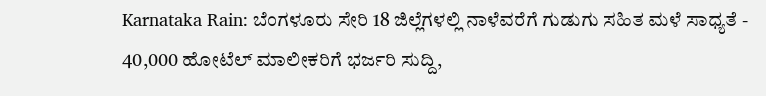Karnataka Rain: ಬೆಂಗಳೂರು ಸೇರಿ 18 ಜಿಲ್ಲೆಗಳಲ್ಲಿ ನಾಳೆವರೆಗೆ ಗುಡುಗು ಸಹಿತ ಮಳೆ ಸಾಧ್ಯತೆ -
40,000 ಹೋಟೆಲ್ ಮಾಲೀಕರಿಗೆ ಭರ್ಜರಿ ಸುದ್ದಿ,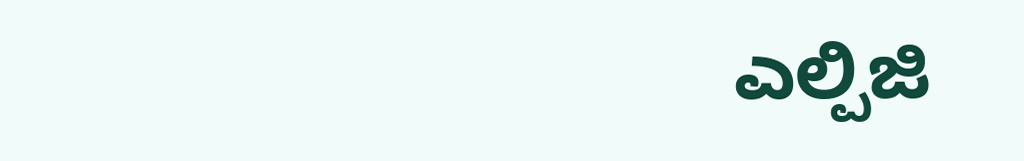ಎಲ್ಪಿಜಿ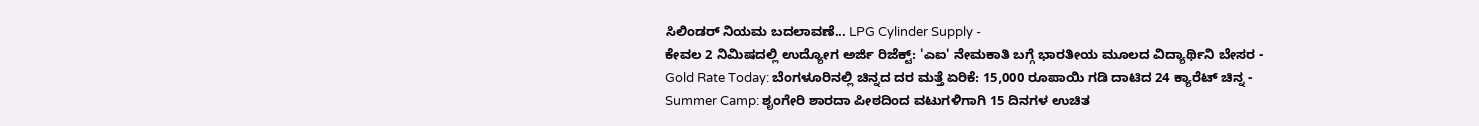ಸಿಲಿಂಡರ್ ನಿಯಮ ಬದಲಾವಣೆ... LPG Cylinder Supply -
ಕೇವಲ 2 ನಿಮಿಷದಲ್ಲಿ ಉದ್ಯೋಗ ಅರ್ಜಿ ರಿಜೆಕ್ಟ್: 'ಎಐ' ನೇಮಕಾತಿ ಬಗ್ಗೆ ಭಾರತೀಯ ಮೂಲದ ವಿದ್ಯಾರ್ಥಿನಿ ಬೇಸರ -
Gold Rate Today: ಬೆಂಗಳೂರಿನಲ್ಲಿ ಚಿನ್ನದ ದರ ಮತ್ತೆ ಏರಿಕೆ: 15,000 ರೂಪಾಯಿ ಗಡಿ ದಾಟಿದ 24 ಕ್ಯಾರೆಟ್ ಚಿನ್ನ -
Summer Camp: ಶೃಂಗೇರಿ ಶಾರದಾ ಪೀಠದಿಂದ ವಟುಗಳಿಗಾಗಿ 15 ದಿನಗಳ ಉಚಿತ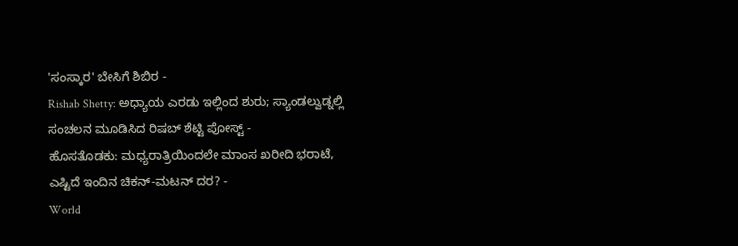'ಸಂಸ್ಕಾರ' ಬೇಸಿಗೆ ಶಿಬಿರ -
Rishab Shetty: ಅಧ್ಯಾಯ ಎರಡು ಇಲ್ಲಿಂದ ಶುರು; ಸ್ಯಾಂಡಲ್ವುಡ್ನಲ್ಲಿ ಸಂಚಲನ ಮೂಡಿಸಿದ ರಿಷಬ್ ಶೆಟ್ಟಿ ಪೋಸ್ಟ್ -
ಹೊಸತೊಡಕು: ಮಧ್ಯರಾತ್ರಿಯಿಂದಲೇ ಮಾಂಸ ಖರೀದಿ ಭರಾಟೆ, ಎಷ್ಟಿದೆ ಇಂದಿನ ಚಿಕನ್-ಮಟನ್ ದರ? -
World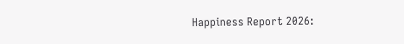Happiness Report 2026: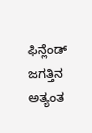ಫಿನ್ಲೆಂಡ್ ಜಗತ್ತಿನ ಅತ್ಯಂತ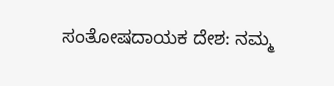ಸಂತೋಷದಾಯಕ ದೇಶ: ನಮ್ಮ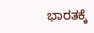ಭಾರತಕ್ಕೆ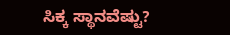ಸಿಕ್ಕ ಸ್ಥಾನವೆಷ್ಟು?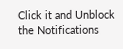Click it and Unblock the Notifications